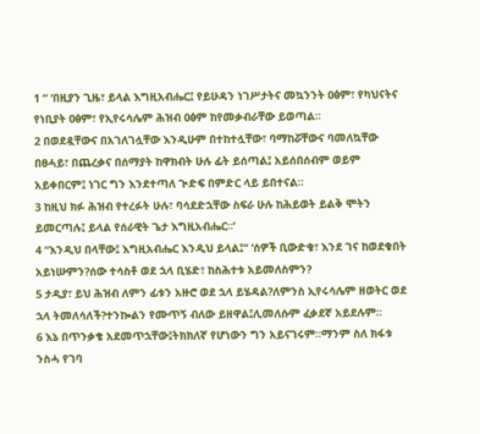1 “ ‘በዚያን ጊዜ፣ ይላል እግዚአብሔር፤ የይሁዳን ነገሥታትና መኳንንት ዐፅም፣ የካህናትና የነቢያት ዐፅም፣ የኢየሩሳሌም ሕዝብ ዐፅም ከየመቃብራቸው ይወጣል።
2 በወደዷቸውና በአገለገሏቸው እንዲሁም በተከተሏቸው፣ ባማከሯቸውና ባመለኳቸው በፀሓይ፣ በጨረቃና በሰማያት ከዋክብት ሁሉ ፊት ይሰጣል፤ አይሰበሰብም ወይም አይቀበርም፤ ነገር ግን እንደተጣለ ጒድፍ በምድር ላይ ይበተናል።
3 ከዚህ ክፉ ሕዝብ የተረፉት ሁሉ፣ ባሳደድኋቸው ስፍራ ሁሉ ከሕይወት ይልቅ ሞትን ይመርጣሉ፤ ይላል የሰራዊት ጌታ እግዚአብሔር።’
4 “እንዲህ በላቸው፤ እግዚአብሔር እንዲህ ይላል፤“ ‘ሰዎች ቢውድቁ፣ እንደ ገና ከወደቁበት አይነሡምን?ሰው ተሳስቶ ወደ ኋላ ቢሄድ፣ ከስሕተቱ አይመለስምን?
5 ታዲያ፣ ይህ ሕዝብ ለምን ፊቱን አዙሮ ወደ ኋላ ይሄዳል?ለምንስ ኢየሩሳሌም ዘወትር ወደ ኋላ ትመለሳለች?ተንኰልን የሙጥኝ ብለው ይዘዋል፤ሊመለሱም ፈቃደኛ አይደሉም።
6 እኔ በጥንቃቄ አደመጥኋቸው፤ትክክለኛ የሆነውን ግን አይናገሩም።ማንም ስለ ክፋቱ ንስሓ የገባ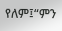የለም፤“ምን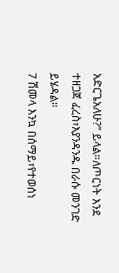አድርጌአለሁ?” ይላል።ለጦርነት እንደ ተዘጋጀ ፈረስ፣እያንዳንዱ በራሱ መንገድ ይሄዳል።
7 ሽመላ እንኳ በሰማይ፣የተወሰነ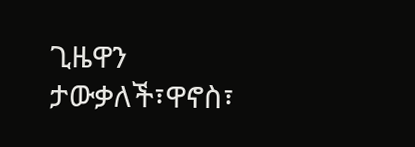ጊዜዋን ታውቃለች፣ዋኖስ፣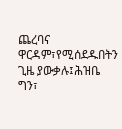ጨረባና ዋርዳም፣የሚሰደዱበትን ጊዜ ያውቃሉ፤ሕዝቤ ግን፣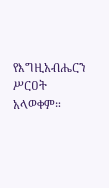የእግዚአብሔርን ሥርዐት አላወቀም።